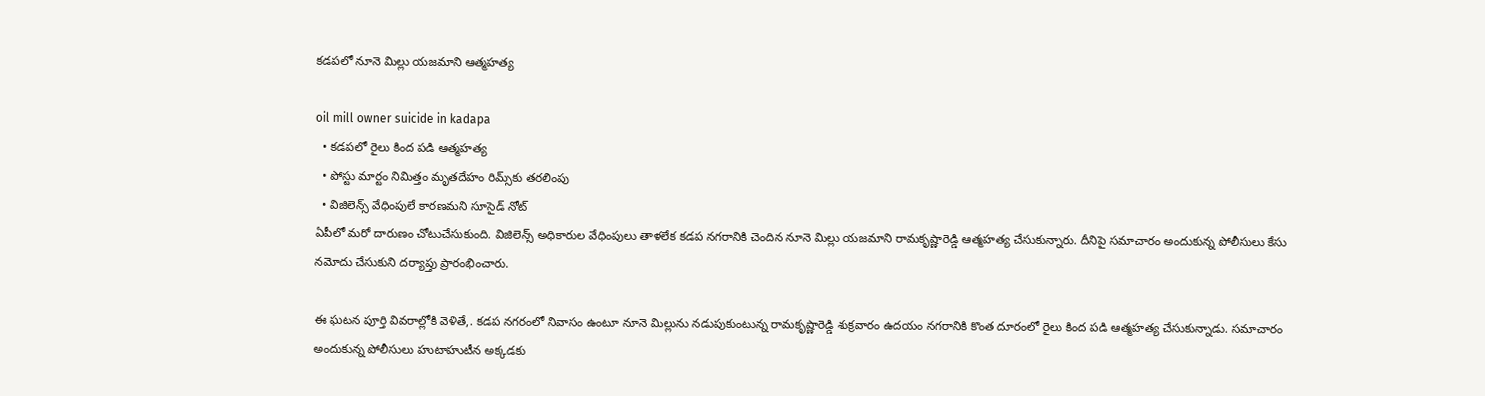క‌డ‌పలో నూనె మిల్లు య‌జ‌మాని ఆత్మ‌హ‌త్య‌

oil mill owner suicide in kadapa
  • క‌డ‌ప‌లో రైలు కింద పడి ఆత్మ‌హ‌త్య‌
  • పోస్టు మార్టం నిమిత్తం మృత‌దేహం రిమ్స్‌కు త‌ర‌లింపు
  • విజిలెన్స్ వేధింపులే కార‌ణ‌మని సూసైడ్ నోట్
ఏపీలో మ‌రో దారుణం చోటుచేసుకుంది. విజిలెన్స్ అధికారుల వేధింపులు తాళ‌లేక క‌డ‌ప న‌గ‌రానికి చెందిన నూనె మిల్లు య‌జ‌మాని రామ‌కృష్ణారెడ్డి ఆత్మ‌హత్య చేసుకున్నారు. దీనిపై ‌సమాచారం అందుకున్న పోలీసులు కేసు న‌మోదు చేసుకుని ద‌ర్యాప్తు ప్రారంభించారు.

ఈ ఘ‌ట‌న పూర్తి వివ‌రాల్లోకి వెళితే,. క‌డ‌ప న‌గ‌రంలో నివాసం ఉంటూ నూనె మిల్లును న‌డుపుకుంటున్న రామ‌కృష్ణారెడ్డి శుక్ర‌వారం ఉద‌యం న‌గ‌రానికి కొంత దూరంలో రైలు కింద ప‌డి ఆత్మ‌హ‌త్య చేసుకున్నాడు. స‌మాచారం అందుకున్న పోలీసులు హుటాహుటీన అక్క‌డ‌కు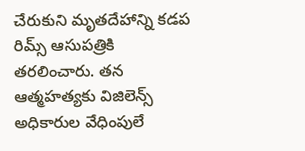చేరుకుని మృత‌దేహాన్ని క‌డ‌ప రిమ్స్ ఆసుప‌త్రికి త‌ర‌లించారు. తన ఆత్మ‌హ‌త్య‌కు విజిలెన్స్ అధికారుల వేధింపులే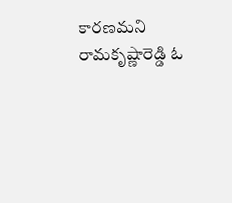కార‌ణ‌మ‌ని రామ‌కృష్ణారెడ్డి ఓ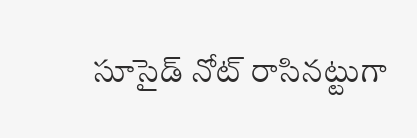సూసైడ్ నోట్ రాసినట్టుగా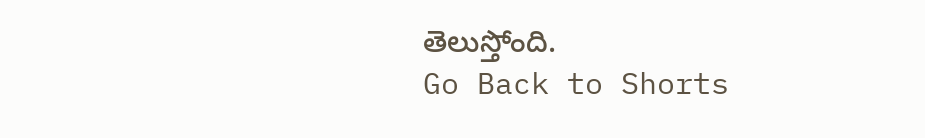తెలుస్తోంది.
Go Back to Shorts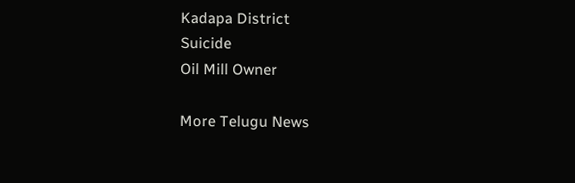Kadapa District
Suicide
Oil Mill Owner

More Telugu News